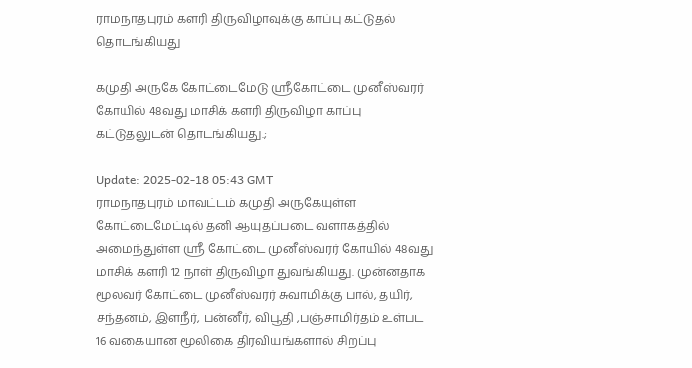ராமநாதபுரம் களரி திருவிழாவுக்கு காப்பு கட்டுதல் தொடங்கியது

கமுதி அருகே கோட்டைமேடு ஸ்ரீகோட்டை முனீஸ்வரர் கோயில் 48வது மாசிக் களரி திருவிழா காப்பு கட்டுதலுடன் தொடங்கியது.;

Update: 2025-02-18 05:43 GMT
ராமநாதபுரம் மாவட்டம் கமுதி அருகேயுள்ள கோட்டைமேட்டில் தனி ஆயுதப்படை வளாகத்தில் அமைந்துள்ள ஸ்ரீ கோட்டை முனீஸ்வரர் கோயில் 48வது மாசிக் களரி 12 நாள் திருவிழா துவங்கியது. முன்னதாக மூலவர் கோட்டை முனீஸ்வரர் சுவாமிக்கு பால், தயிர், சந்தனம், இளநீர், பன்னீர், விபூதி ,பஞ்சாமிர்தம் உள்பட 16 வகையான மூலிகை திரவியங்களால் சிறப்பு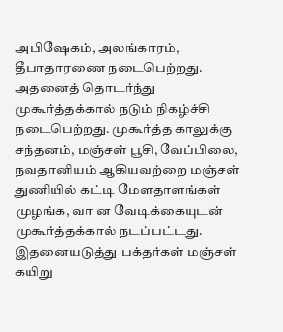அபிஷேகம், அலங்காரம், தீபாதாரணை நடைபெற்றது. அதனைத் தொடர்ந்து முகூர்த்தக்கால் நடும் நிகழ்ச்சி நடைபெற்றது. முகூர்த்த காலுக்கு சந்தனம், மஞ்சள் பூசி, வேப்பிலை, நவதானியம் ஆகியவற்றை மஞ்சள் துணியில் கட்டி மேளதாளங்கள் முழங்க, வா ன வேடிக்கையுடன் முகூர்த்தக்கால் நடப்பட்டது. இதனையடுத்து பக்தர்கள் மஞ்சள் கயிறு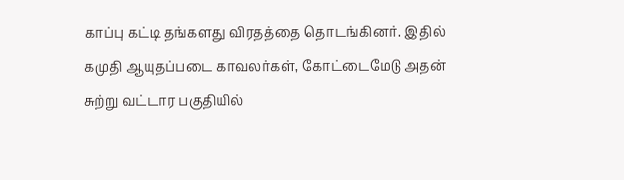காப்பு கட்டி தங்களது விரதத்தை தொடங்கினர். இதில் கமுதி ஆயுதப்படை காவலர்கள், கோட்டைமேடு அதன் சுற்று வட்டார பகுதியில்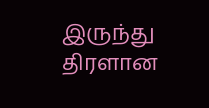இருந்து திரளான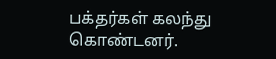பக்தர்கள் கலந்து கொண்டனர்.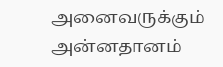அனைவருக்கும் அன்னதானம்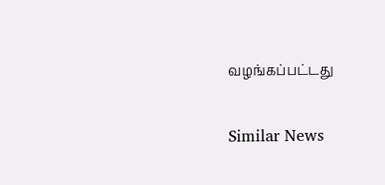வழங்கப்பட்டது

Similar News